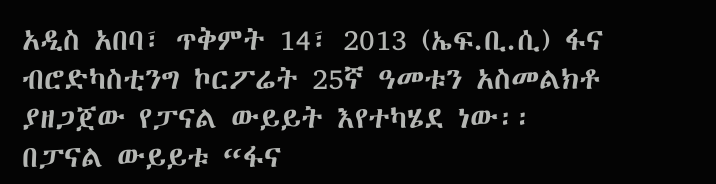አዲስ አበባ፣ ጥቅምት 14፣ 2013 (ኤፍ.ቢ.ሲ) ፋና ብሮድካስቲንግ ኮርፖሬት 25ኛ ዓመቱን አስመልክቶ ያዘጋጀው የፓናል ውይይት እየተካሄደ ነው፡፡
በፓናል ውይይቱ “ፋና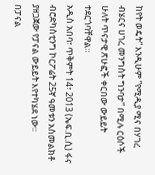ከየት ወዴት” እንዲሁም ”የሚዲያ ሚና በሃገረ ብሄርና ሀገረ መንግስት ግንባታ” በሚሉ ርዕሶች ሁለት ጥናታዊ ጽሁፎች ቀርበው ውይይት ተደርጎባቸዋል።
አዲስ አበባ፣ ጥቅምት 14፣ 2013 (ኤፍ.ቢ.ሲ) ፋና ብሮድካስቲንግ ኮርፖሬት 25ኛ ዓመቱን አስመልክቶ ያዘጋጀው የፓናል ውይይት እየተካሄደ ነው፡፡
በፓናል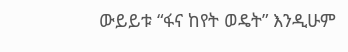ውይይቱ “ፋና ከየት ወዴት” እንዲሁም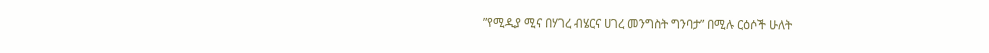”የሚዲያ ሚና በሃገረ ብሄርና ሀገረ መንግስት ግንባታ” በሚሉ ርዕሶች ሁለት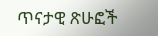ጥናታዊ ጽሁፎች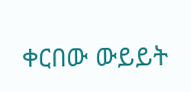ቀርበው ውይይት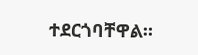ተደርጎባቸዋል።